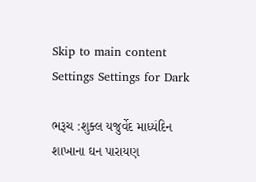Skip to main content
Settings Settings for Dark

ભરૂચ :શુક્લ યજુર્વેદ માધ્યંદિન શાખાના ઘન પારાયણ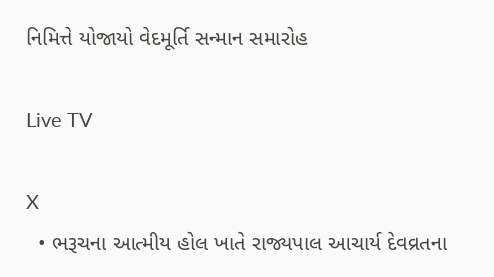નિમિત્તે યોજાયો વેદમૂર્તિ સન્માન સમારોહ

Live TV

X
  • ભરૂચના આત્મીય હોલ ખાતે રાજ્યપાલ આચાર્ય દેવવ્રતના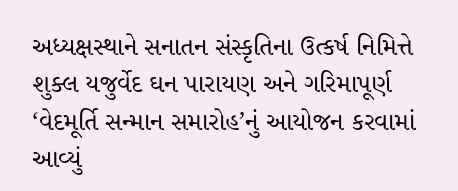અધ્યક્ષસ્થાને સનાતન સંસ્કૃતિના ઉત્કર્ષ નિમિત્તે શુક્લ યજુર્વેદ ઘન પારાયણ અને ગરિમાપૂર્ણ ‘વેદમૂર્તિ સન્માન સમારોહ’નું આયોજન કરવામાં આવ્યું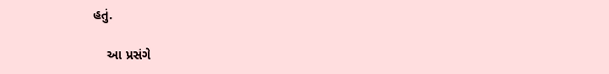હતું.

    આ પ્રસંગે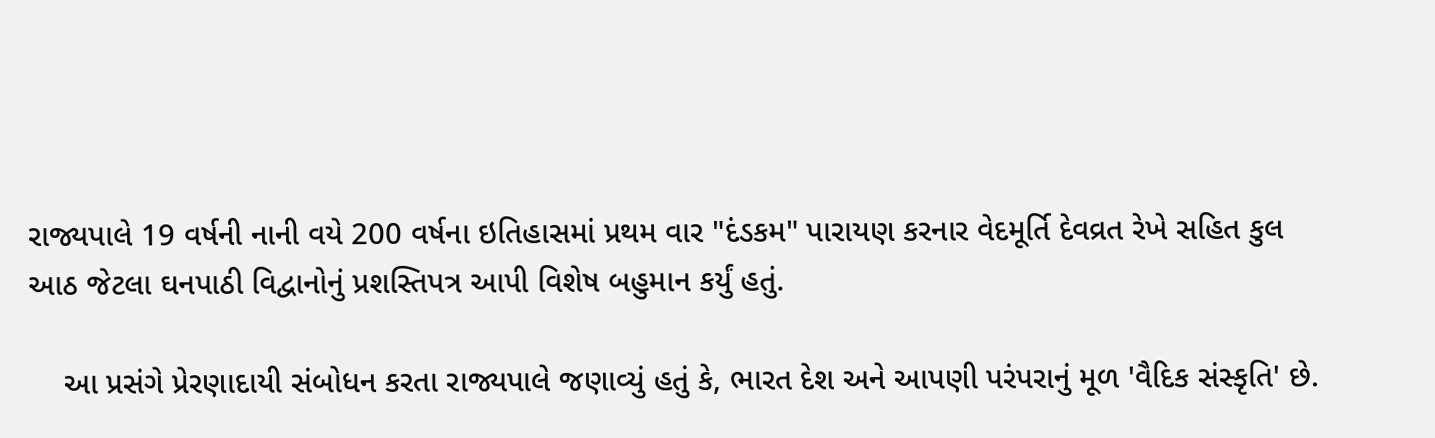રાજ્યપાલે 19 વર્ષની નાની વયે 200 વર્ષના ઇતિહાસમાં પ્રથમ વાર "દંડકમ" પારાયણ કરનાર વેદમૂર્તિ દેવવ્રત રેખે સહિત કુલ આઠ જેટલા ઘનપાઠી વિદ્વાનોનું પ્રશસ્તિપત્ર આપી વિશેષ બહુમાન કર્યું હતું.

    આ પ્રસંગે પ્રેરણાદાયી સંબોધન કરતા રાજ્યપાલે જણાવ્યું હતું કે, ભારત દેશ અને આપણી પરંપરાનું મૂળ 'વૈદિક સંસ્કૃતિ' છે.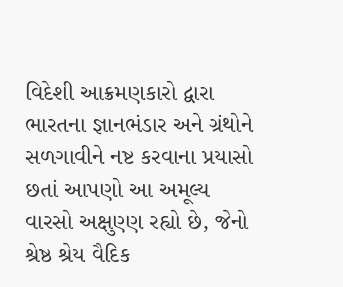વિદેશી આક્રમણકારો દ્વારા ભારતના જ્ઞાનભંડાર અને ગ્રંથોને સળગાવીને નષ્ટ કરવાના પ્રયાસો છતાં આપણો આ અમૂલ્ય વારસો અક્ષુણ્ણ રહ્યો છે, જેનો શ્રેષ્ઠ શ્રેય વૈદિક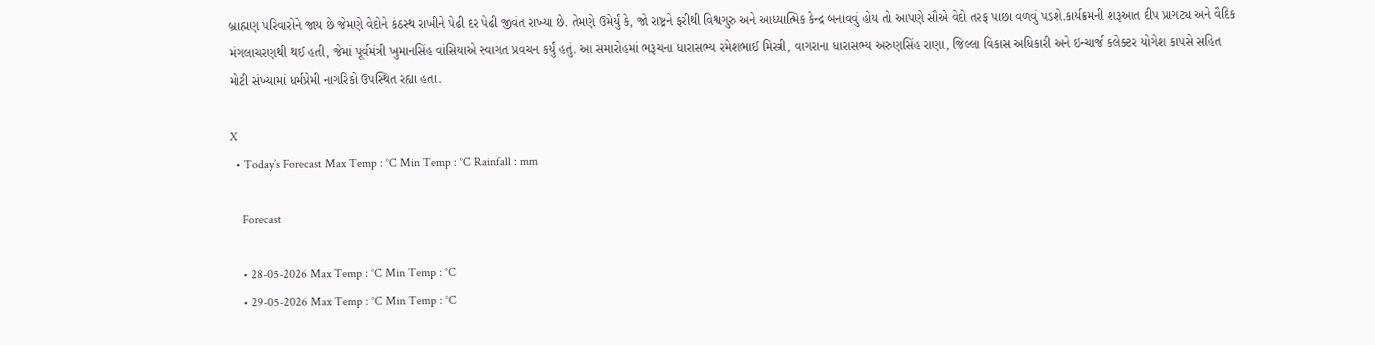બ્રાહ્મણ પરિવારોને જાય છે જેમણે વેદોને કંઠસ્થ રાખીને પેઢી દર પેઢી જીવંત રાખ્યા છે. તેમણે ઉમેર્યું કે, જો રાષ્ટ્રને ફરીથી વિશ્વગુરુ અને આધ્યાત્મિક કેન્દ્ર બનાવવું હોય તો આપણે સૌએ વેદો તરફ પાછા વળવું પડશે.કાર્યક્રમની શરૂઆત દીપ પ્રાગટ્ય અને વૈદિક મંગલાચરણથી થઈ હતી, જેમાં પૂર્વમંત્રી ખુમાનસિંહ વાંસિયાએ સ્વાગત પ્રવચન કર્યું હતું. આ સમારોહમાં ભરૂચના ધારાસભ્ય રમેશભાઈ મિસ્ત્રી, વાગરાના ધારાસભ્ય અરુણસિંહ રાણા, જિલ્લા વિકાસ અધિકારી અને ઇન્ચાર્જ કલેક્ટર યોગેશ કાપસે સહિત મોટી સંખ્યામાં ધર્મપ્રેમી નાગરિકો ઉપસ્થિત રહ્યા હતા.

X
  • Today’s Forecast Max Temp : °C Min Temp : °C Rainfall : mm

    Forecast

    • 28-05-2026 Max Temp : °C Min Temp : °C
    • 29-05-2026 Max Temp : °C Min Temp : °C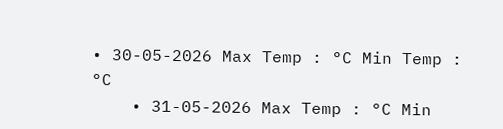• 30-05-2026 Max Temp : °C Min Temp : °C
    • 31-05-2026 Max Temp : °C Min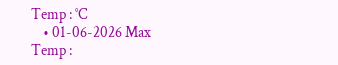Temp : °C
    • 01-06-2026 Max Temp :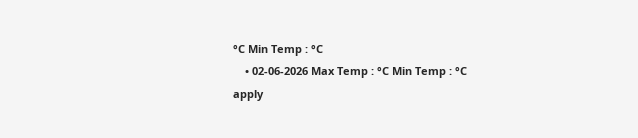°C Min Temp : °C
    • 02-06-2026 Max Temp : °C Min Temp : °C
apply